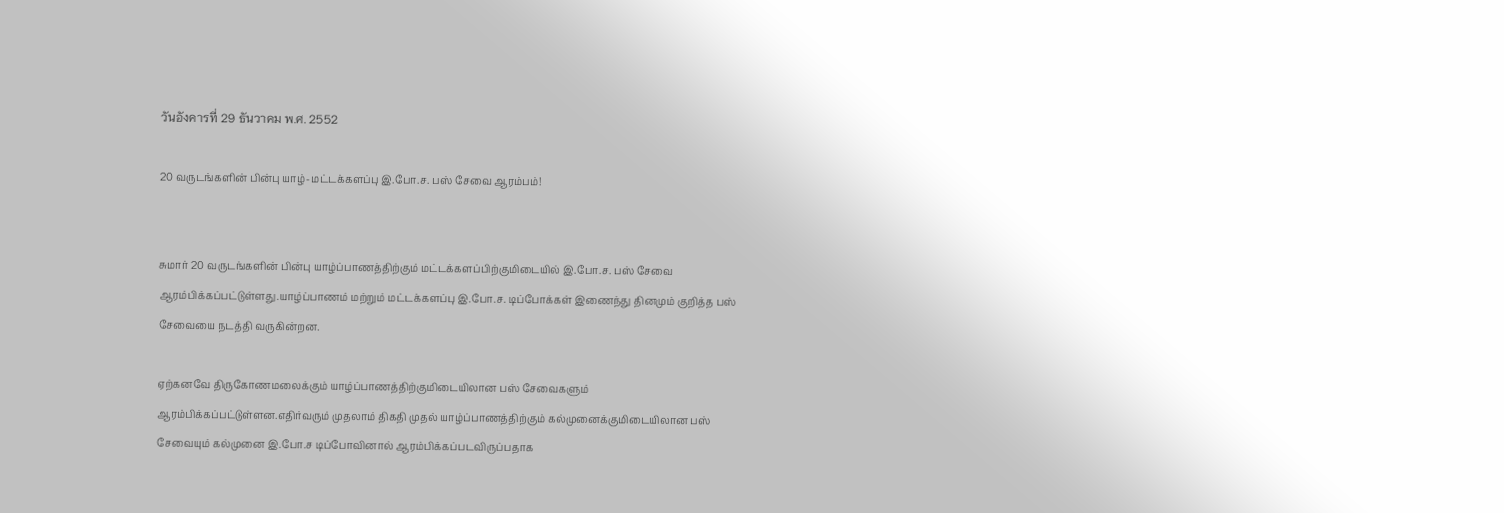วันอังคารที่ 29 ธันวาคม พ.ศ. 2552

20 வருடங்களின் பின்பு யாழ்-மட்டக்களப்பு இ.போ.ச. பஸ் சேவை ஆரம்பம்!


சுமார் 20 வருடங்களின் பின்பு யாழ்ப்பாணத்திற்கும் மட்டக்களப்பிற்குமிடையில் இ.போ.ச. பஸ் சேவை ஆரம்பிக்கப்பட்டுள்ளது.யாழ்ப்பாணம் மற்றும் மட்டக்களப்பு இ.போ.ச. டிப்போக்கள் இணைந்து தினமும் குறித்த பஸ் சேவையை நடத்தி வருகின்றன.

ஏற்கனவே திருகோணமலைக்கும் யாழ்ப்பாணத்திற்குமிடையிலான பஸ் சேவைகளும் ஆரம்பிக்கப்பட்டுள்ளன.எதிர்வரும் முதலாம் திகதி முதல் யாழ்ப்பாணத்திற்கும் கல்முனைக்குமிடையிலான பஸ் சேவையும் கல்முனை இ.போ.ச டிப்போவினால் ஆரம்பிக்கப்படவிருப்பதாக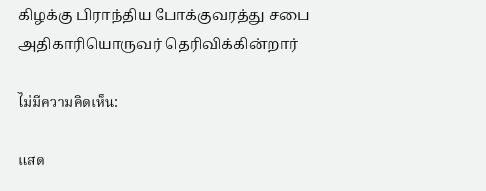கிழக்கு பிராந்திய போக்குவரத்து சபை அதிகாரியொருவர் தெரிவிக்கின்றார்

ไม่มีความคิดเห็น:

แสด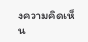งความคิดเห็น